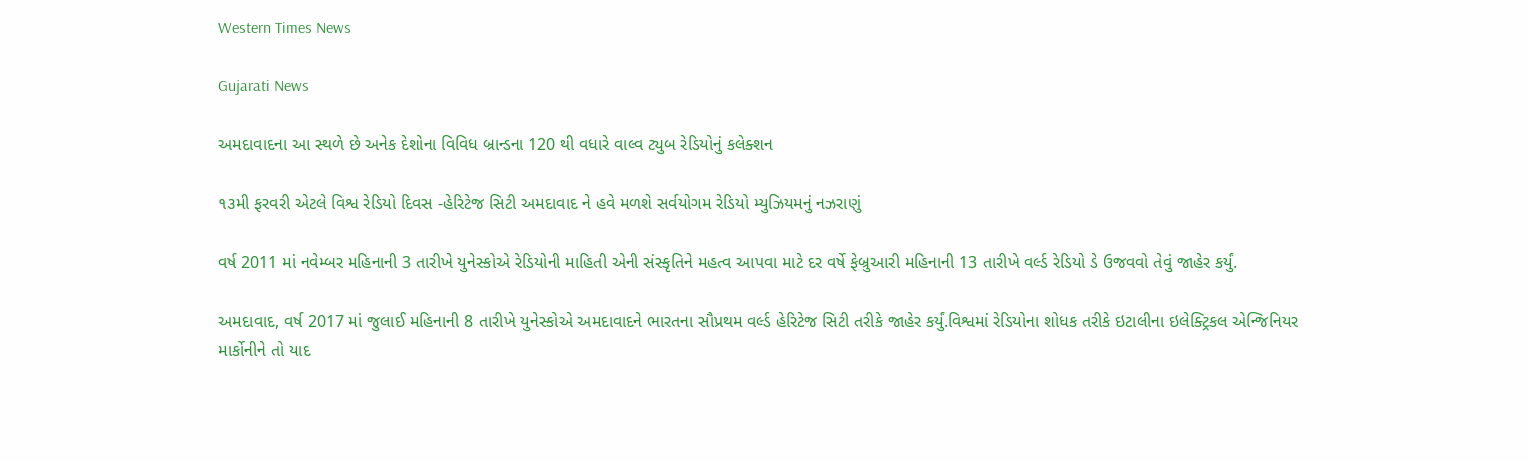Western Times News

Gujarati News

અમદાવાદના આ સ્થળે છે અનેક દેશોના વિવિધ બ્રાન્ડના 120 થી વધારે વાલ્વ ટ્યુબ રેડિયોનું કલેક્શન

૧૩મી ફરવરી એટલે વિશ્વ રેડિયો દિવસ -હેરિટેજ સિટી અમદાવાદ ને હવે મળશે સર્વયોગમ રેડિયો મ્યુઝિયમનું નઝરાણું

વર્ષ 2011 માં નવેમ્બર મહિનાની 3 તારીખે યુનેસ્કોએ રેડિયોની માહિતી એની સંસ્કૃતિને મહત્વ આપવા માટે દર વર્ષે ફેબ્રુઆરી મહિનાની 13 તારીખે વર્લ્ડ રેડિયો ડે ઉજવવો તેવું જાહેર કર્યું.

અમદાવાદ, વર્ષ 2017 માં જુલાઈ મહિનાની 8 તારીખે યુનેસ્કોએ અમદાવાદને ભારતના સૌપ્રથમ વર્લ્ડ હેરિટેજ સિટી તરીકે જાહેર કર્યું.વિશ્વમાં રેડિયોના શોધક તરીકે ઇટાલીના ઇલેક્ટ્રિકલ એન્જિનિયર માર્કોનીને તો યાદ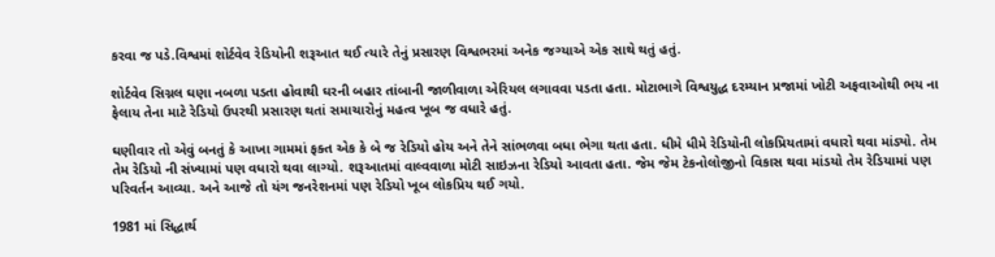કરવા જ પડે.વિશ્વમાં શોર્ટવેવ રેડિયોની શરૂઆત થઈ ત્યારે તેનું પ્રસારણ વિશ્વભરમાં અનેક જગ્યાએ એક સાથે થતું હતું.

શોર્ટવેવ સિગ્નલ ઘણા નબળા પડતા હોવાથી ઘરની બહાર તાંબાની જાળીવાળા એરિયલ લગાવવા પડતા હતા. મોટાભાગે વિશ્વયુદ્ધ દરમ્યાન પ્રજામાં ખોટી અફવાઓથી ભય ના ફેલાય તેના માટે રેડિયો ઉપરથી પ્રસારણ થતાં સમાચારોનું મહત્વ ખૂબ જ વધારે હતું.

ઘણીવાર તો એવું બનતું કે આખા ગામમાં ફક્ત એક કે બે જ રેડિયો હોય અને તેને સાંભળવા બધા ભેગા થતા હતા. ધીમે ધીમે રેડિયોની લોકપ્રિયતામાં વધારો થવા માંડ્યો. તેમ તેમ રેડિયો ની સંખ્યામાં પણ વધારો થવા લાગ્યો. શરૂઆતમાં વાલ્વવાળા મોટી સાઇઝના રેડિયો આવતા હતા. જેમ જેમ ટેકનોલોજીનો વિકાસ થવા માંડયો તેમ રેડિયામાં પણ પરિવર્તન આવ્યા. અને આજે તો યંગ જનરેશનમાં પણ રેડિયો ખૂબ લોકપ્રિય થઈ ગયો.

1981 માં સિદ્ધાર્થ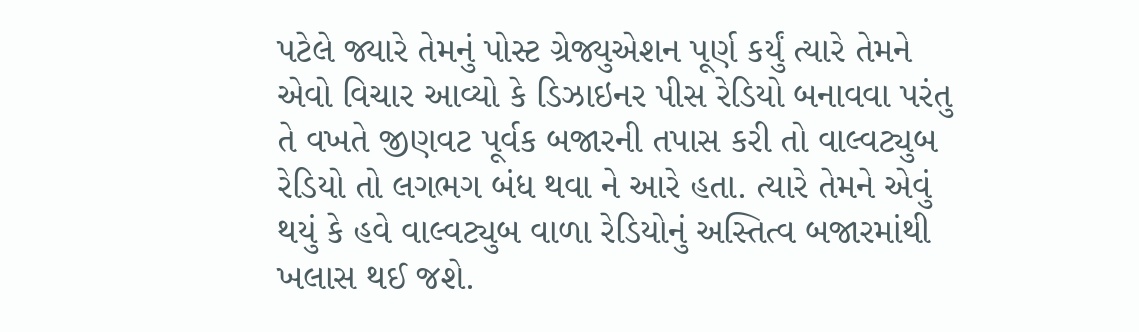પટેલે જ્યારે તેમનું પોસ્ટ ગ્રેજ્યુએશન પૂર્ણ કર્યું ત્યારે તેમને એવો વિચાર આવ્યો કે ડિઝાઇનર પીસ રેડિયો બનાવવા પરંતુ તે વખતે જીણવટ પૂર્વક બજારની તપાસ કરી તો વાલ્વટ્યુબ રેડિયો તો લગભગ બંધ થવા ને આરે હતા. ત્યારે તેમને એવું થયું કે હવે વાલ્વટ્યુબ વાળા રેડિયોનું અસ્તિત્વ બજારમાંથી ખલાસ થઈ જશે.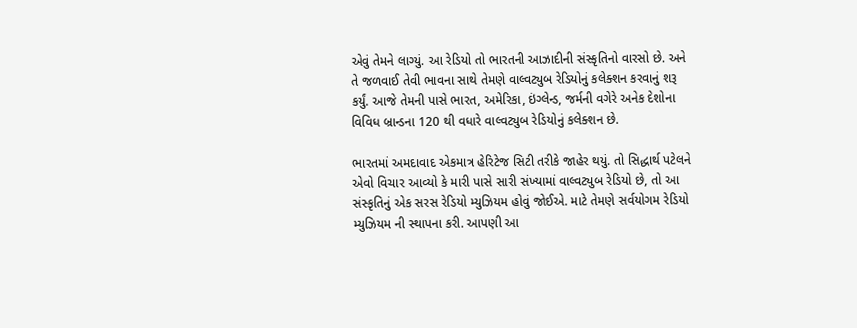એવું તેમને લાગ્યું. આ રેડિયો તો ભારતની આઝાદીની સંસ્કૃતિનો વારસો છે. અને તે જળવાઈ તેવી ભાવના સાથે તેમણે વાલ્વટ્યુબ રેડિયોનું કલેક્શન કરવાનું શરૂ કર્યું. આજે તેમની પાસે ભારત, અમેરિકા, ઇંગ્લેન્ડ, જર્મની વગેરે અનેક દેશોના વિવિધ બ્રાન્ડના 120 થી વધારે વાલ્વટ્યુબ રેડિયોનું કલેક્શન છે.

ભારતમાં અમદાવાદ એકમાત્ર હેરિટેજ સિટી તરીકે જાહેર થયું. તો સિદ્ધાર્થ પટેલને એવો વિચાર આવ્યો કે મારી પાસે સારી સંખ્યામાં વાલ્વટ્યુબ રેડિયો છે, તો આ સંસ્કૃતિનું એક સરસ રેડિયો મ્યુઝિયમ હોવું જોઈએ. માટે તેમણે સર્વયોગમ રેડિયો મ્યુઝિયમ ની સ્થાપના કરી. આપણી આ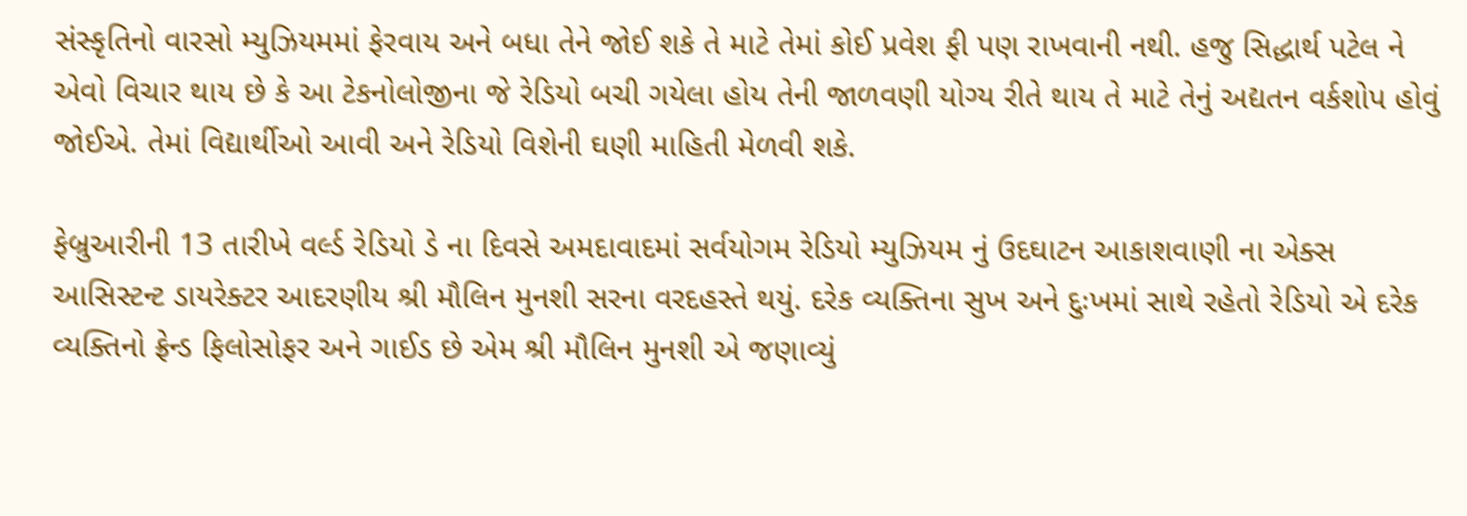સંસ્કૃતિનો વારસો મ્યુઝિયમમાં ફેરવાય અને બધા તેને જોઈ શકે તે માટે તેમાં કોઈ પ્રવેશ ફી પણ રાખવાની નથી. હજુ સિદ્ધાર્થ પટેલ ને એવો વિચાર થાય છે કે આ ટેકનોલોજીના જે રેડિયો બચી ગયેલા હોય તેની જાળવણી યોગ્ય રીતે થાય તે માટે તેનું અદ્યતન વર્કશોપ હોવું જોઈએ. તેમાં વિદ્યાર્થીઓ આવી અને રેડિયો વિશેની ઘણી માહિતી મેળવી શકે.

ફેબ્રુઆરીની 13 તારીખે વર્લ્ડ રેડિયો ડે ના દિવસે અમદાવાદમાં સર્વયોગમ રેડિયો મ્યુઝિયમ નું ઉદઘાટન આકાશવાણી ના એક્સ આસિસ્ટન્ટ ડાયરેક્ટર આદરણીય શ્રી મૌલિન મુનશી સરના વરદહસ્તે થયું. દરેક વ્યક્તિના સુખ અને દુઃખમાં સાથે રહેતો રેડિયો એ દરેક વ્યક્તિનો ફ્રેન્ડ ફિલોસોફર અને ગાઈડ છે એમ શ્રી મૌલિન મુનશી એ જણાવ્યું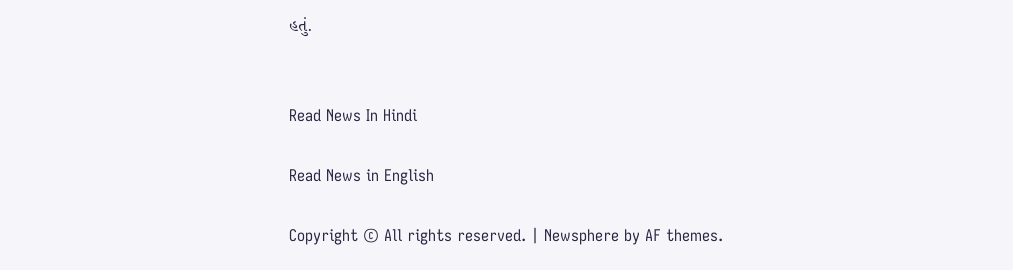હતું.


Read News In Hindi

Read News in English

Copyright © All rights reserved. | Newsphere by AF themes.